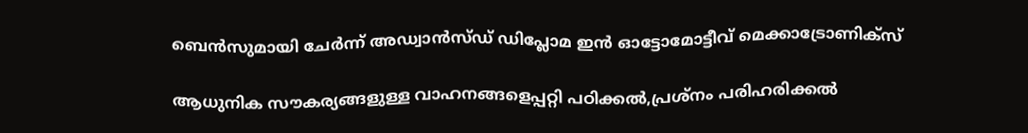ബെൻസുമായി ചേർന്ന് അഡ്വാൻസ്ഡ് ഡിപ്ലോമ ഇൻ ഓട്ടോമോട്ടീവ് മെക്കാട്രോണിക്സ്

ആധുനിക സൗകര്യങ്ങളുള്ള വാഹനങ്ങളെപ്പറ്റി പഠിക്കൽ,പ്രശ്നം പരിഹരിക്കൽ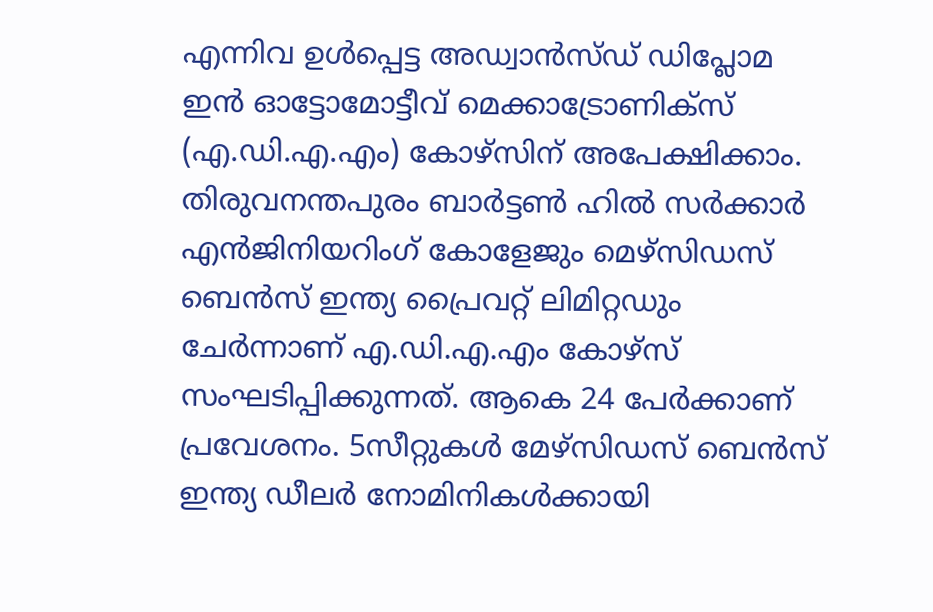എന്നിവ ഉൾപ്പെട്ട അഡ്വാൻസ്ഡ് ഡിപ്ലോമ ഇൻ ഓട്ടോമോട്ടീവ് മെക്കാട്രോണിക്സ് (എ.ഡി.എ.എം) കോഴ്സിന് അപേക്ഷിക്കാം. തിരുവനന്തപുരം ബാർട്ടൺ ഹിൽ സർക്കാർ എൻജിനിയറിംഗ് കോളേജും മെഴ്സിഡസ് ബെൻസ് ഇന്ത്യ പ്രൈവറ്റ് ലിമിറ്റഡും ചേർന്നാണ് എ.ഡി.എ.എം കോഴ്സ് സംഘടിപ്പിക്കുന്നത്. ആകെ 24 പേർക്കാണ് പ്രവേശനം. 5സീറ്റുകൾ മേഴ്സിഡസ് ബെൻസ് ഇന്ത്യ ഡീലർ നോമിനികൾക്കായി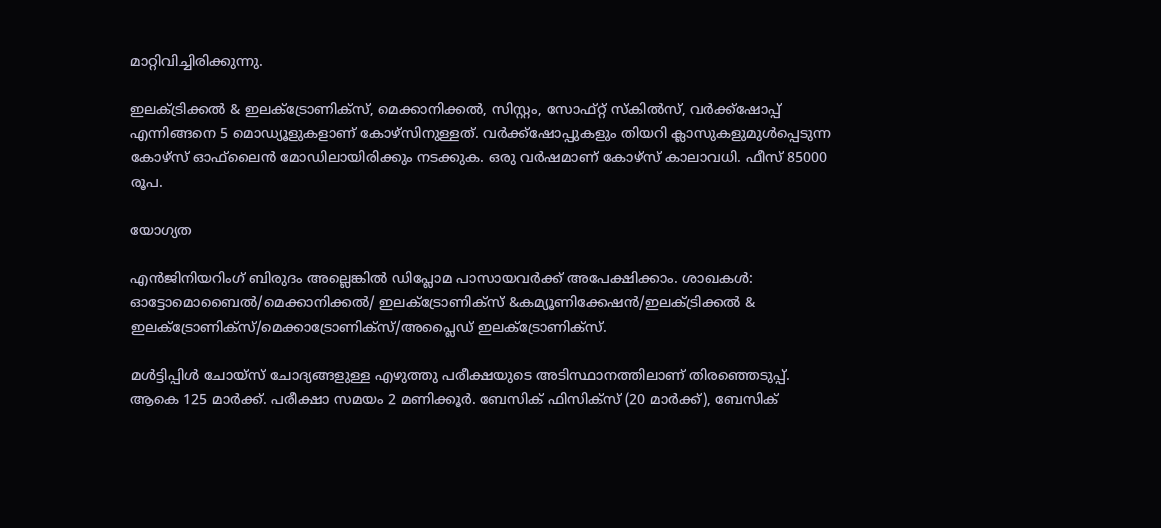മാറ്റിവിച്ചിരിക്കുന്നു.

ഇലക്ട്രിക്കൽ & ഇലക്ട്രോണിക്സ്, മെക്കാനിക്കൽ, സിസ്റ്റം, സോഫ്റ്റ് സ്കിൽസ്, വർക്ക്ഷോപ്പ് എന്നിങ്ങനെ 5 മൊഡ്യൂളുകളാണ് കോഴ്സിനുള്ളത്. വർക്ക്ഷോപ്പുകളും തിയറി ക്ലാസുകളുമുൾപ്പെടുന്ന കോഴ്സ് ഓഫ്‌ലൈൻ മോഡിലായിരിക്കും നടക്കുക. ഒരു വർഷമാണ് കോഴ്സ് കാലാവധി. ഫീസ് 85000 രൂപ.

യോഗ്യത

എൻജിനിയറിംഗ് ബിരുദം അല്ലെങ്കിൽ ഡിപ്ലോമ പാസായവർക്ക് അപേക്ഷിക്കാം. ശാഖകൾ: ഓട്ടോമൊബൈൽ/മെക്കാനിക്കൽ/ ഇലക്ട്രോണിക്സ് &കമ്യൂണിക്കേഷൻ/ഇലക്ട്രിക്കൽ & ഇലക്ട്രോണിക്സ്/മെക്കാട്രോണിക്സ്/അപ്ലൈഡ് ഇലക്ട്രോണിക്സ്.

മൾട്ടിപ്പിൾ ചോയ്സ് ചോദ്യങ്ങളുള്ള എഴുത്തു പരീക്ഷയുടെ അടിസ്ഥാനത്തിലാണ് തിരഞ്ഞെടുപ്പ്. ആകെ 125 മാർക്ക്. പരീക്ഷാ സമയം 2 മണിക്കൂർ. ബേസിക് ഫിസിക്സ് (20 മാർക്ക്), ബേസിക്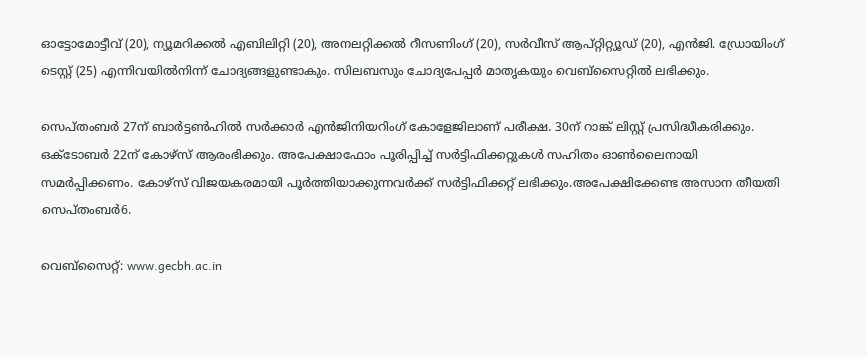ഓട്ടോമോട്ടീവ് (20), ന്യൂമറിക്കൽ എബിലിറ്റി (20), അനലറ്റിക്കൽ റീസണിംഗ് (20), സർവീസ് ആപ്റ്റിറ്റ്യൂഡ് (20), എൻജി. ഡ്രോയിംഗ് ടെസ്റ്റ് (25) എന്നിവയിൽനിന്ന് ചോദ്യങ്ങളുണ്ടാകും. സിലബസും ചോദ്യപേപ്പർ മാതൃകയും വെബ്സൈറ്റിൽ ലഭിക്കും.

സെപ്തംബർ 27ന് ബാർട്ടൺഹിൽ സർക്കാർ എൻജിനിയറിംഗ് കോളേജിലാണ് പരീക്ഷ. 30ന് റാങ്ക് ലിസ്റ്റ് പ്രസിദ്ധീകരിക്കും. ഒക്ടോബർ 22ന് കോഴ്സ് ആരംഭിക്കും. അപേക്ഷാഫോം പൂരിപ്പിച്ച് സർട്ടിഫിക്കറ്റുകൾ സഹിതം ഓൺലൈനായി സമർപ്പിക്കണം. കോഴ്സ് വിജയകരമായി പൂർത്തിയാക്കുന്നവർക്ക് സർട്ടിഫിക്കറ്റ് ലഭിക്കും.അപേക്ഷിക്കേണ്ട അസാന തീയതി സെപ്തംബർ6.

വെബ്സൈറ്റ്: www.gecbh.ac.in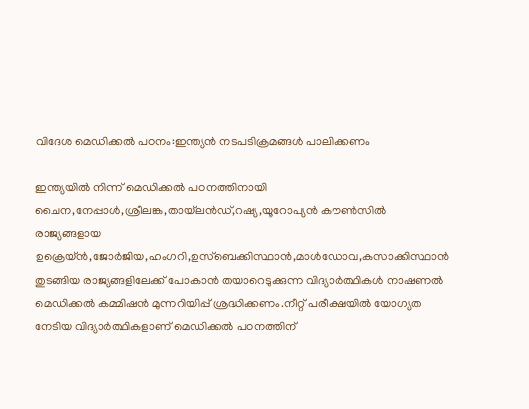വിദേശ മെഡിക്കൽ പഠനം:ഇന്ത്യൻ നടപടിക്രമങ്ങൾ പാലിക്കണം

ഇന്ത്യയിൽ നിന്ന് മെഡിക്കൽ പഠനത്തിനായി ചൈന,നേപ്പാൾ,ശ്രീലങ്ക,തായ്‌ലൻഡ്,റഷ്യ,യൂറോപ്യൻ കൗൺസിൽ രാജ്യങ്ങളായ ഉക്രെയ്ൻ,ജോർജിയ,ഹംഗറി,ഉസ്‌ബെക്കിസ്ഥാൻ,മാൾഡോവ,കസാക്കിസ്ഥാൻ തുടങ്ങിയ രാജ്യങ്ങളിലേക്ക് പോകാൻ തയാറെടുക്കുന്ന വിദ്യാർത്ഥികൾ നാഷണൽ മെഡിക്കൽ കമ്മിഷൻ മുന്നറിയിപ്പ് ശ്രദ്ധിക്കണം.നീറ്റ് പരീക്ഷയിൽ യോഗ്യത നേടിയ വിദ്യാർത്ഥികളാണ് മെഡിക്കൽ പഠനത്തിന്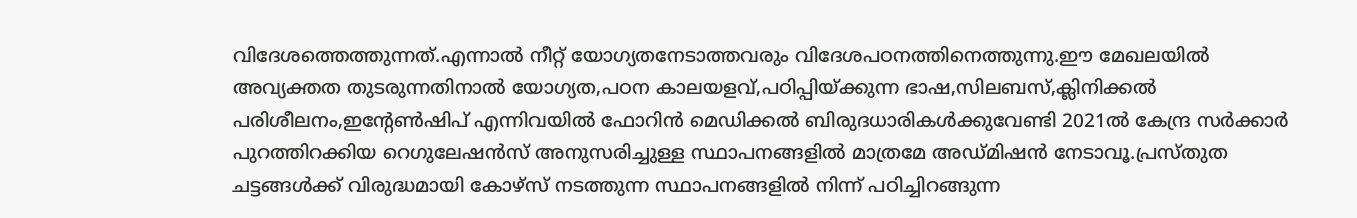വിദേശത്തെത്തുന്നത്.എന്നാൽ നീറ്റ് യോഗ്യതനേടാത്തവരും വിദേശപഠനത്തിനെത്തുന്നു.ഈ മേഖലയിൽ അവ്യക്തത തുടരുന്നതിനാൽ യോഗ്യത,പഠന കാലയളവ്,പഠിപ്പിയ്ക്കുന്ന ഭാഷ,സിലബസ്,ക്ലിനിക്കൽ പരിശീലനം,ഇന്റേൺഷിപ് എന്നിവയിൽ ഫോറിൻ മെഡിക്കൽ ബിരുദധാരികൾക്കുവേണ്ടി 2021ൽ കേന്ദ്ര സർക്കാർ പുറത്തിറക്കിയ റെഗുലേഷൻസ് അനുസരിച്ചുള്ള സ്ഥാപനങ്ങളിൽ മാത്രമേ അഡ്മിഷൻ നേടാവൂ.പ്രസ്തുത ചട്ടങ്ങൾക്ക് വിരുദ്ധമായി കോഴ്‌സ് നടത്തുന്ന സ്ഥാപനങ്ങളിൽ നിന്ന് പഠിച്ചിറങ്ങുന്ന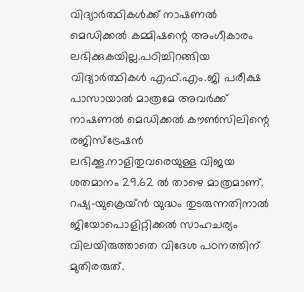വിദ്യാർത്ഥികൾക്ക് നാഷണൽ മെഡിക്കൽ കമ്മിഷന്റെ അംഗീകാരം ലഭിക്കുകയില്ല.പഠിച്ചിറങ്ങിയ വിദ്യാർത്ഥികൾ എഫ്.എം.ജി പരീക്ഷ പാസായാൽ മാത്രമേ അവർക്ക് നാഷണൽ മെഡിക്കൽ കൗൺസിലിന്റെ രജിസ്‌ട്രേഷൻ ലഭിക്കൂ.നാളിതുവരെയുള്ള വിജയ ശതമാനം 29.62 ൽ താഴെ മാത്രമാണ്. റഷ്യ-യുക്രെയ്ൻ യുദ്ധം തുടരുന്നതിനാൽ ജിയോപൊളിറ്റിക്കൽ സാഹചര്യം വിലയിരുത്താതെ വിദേശ പഠനത്തിന് മുതിരരുത്.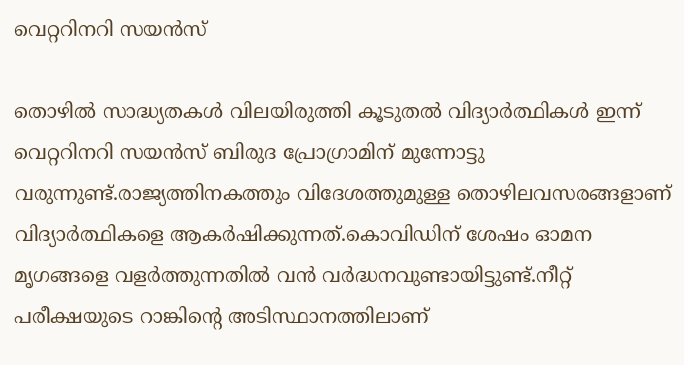വെറ്ററിനറി സയൻസ്

തൊഴിൽ സാദ്ധ്യതകൾ വിലയിരുത്തി കൂടുതൽ വിദ്യാർത്ഥികൾ ഇന്ന് വെറ്ററിനറി സയൻസ് ബിരുദ പ്രോഗ്രാമിന് മുന്നോട്ടു വരുന്നുണ്ട്.രാജ്യത്തിനകത്തും വിദേശത്തുമുള്ള തൊഴിലവസരങ്ങളാണ്‌ വിദ്യാർത്ഥികളെ ആകർഷിക്കുന്നത്.കൊവിഡിന് ശേഷം ഓമന മൃഗങ്ങളെ വളർത്തുന്നതിൽ വൻ വർദ്ധനവുണ്ടായിട്ടുണ്ട്.നീറ്റ് പരീക്ഷയുടെ റാങ്കിന്റെ അടിസ്ഥാനത്തിലാണ്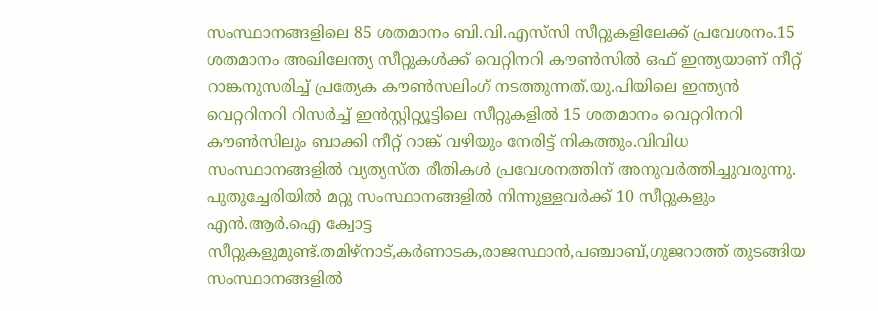സംസ്ഥാനങ്ങളിലെ 85 ശതമാനം ബി.വി.എസ്‌സി സീറ്റുകളിലേക്ക് പ്രവേശനം.15 ശതമാനം അഖിലേന്ത്യ സീറ്റുകൾക്ക് വെറ്റിനറി കൗൺസിൽ ഒഫ് ഇന്ത്യയാണ് നീറ്റ് റാങ്കനുസരിച്ച് പ്രത്യേക കൗൺസലിംഗ് നടത്തുന്നത്.യു.പിയിലെ ഇന്ത്യൻ വെറ്ററിനറി റിസർച്ച് ഇൻസ്റ്റിറ്റ്യൂട്ടിലെ സീറ്റുകളിൽ 15 ശതമാനം വെറ്ററിനറി കൗൺസിലും ബാക്കി നീറ്റ് റാങ്ക് വഴിയും നേരിട്ട് നികത്തും.വിവിധ സംസ്ഥാനങ്ങളിൽ വ്യത്യസ്ത രീതികൾ പ്രവേശനത്തിന് അനുവർത്തിച്ചുവരുന്നു. പുതുച്ചേരിയിൽ മറ്റു സംസ്ഥാനങ്ങളിൽ നിന്നുള്ളവർക്ക് 10 സീറ്റുകളും എൻ.ആർ.ഐ ക്വോട്ട സീറ്റുകളുമുണ്ട്.തമിഴ്‌നാട്,കർണാടക,രാജസ്ഥാൻ,പഞ്ചാബ്,ഗുജറാത്ത് തുടങ്ങിയ സംസ്ഥാനങ്ങളിൽ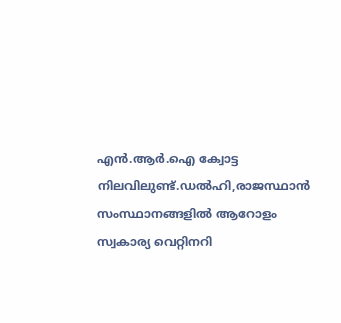എൻ.ആർ.ഐ ക്വോട്ട നിലവിലുണ്ട്.ഡൽഹി,രാജസ്ഥാൻ സംസ്ഥാനങ്ങളിൽ ആറോളം സ്വകാര്യ വെറ്റിനറി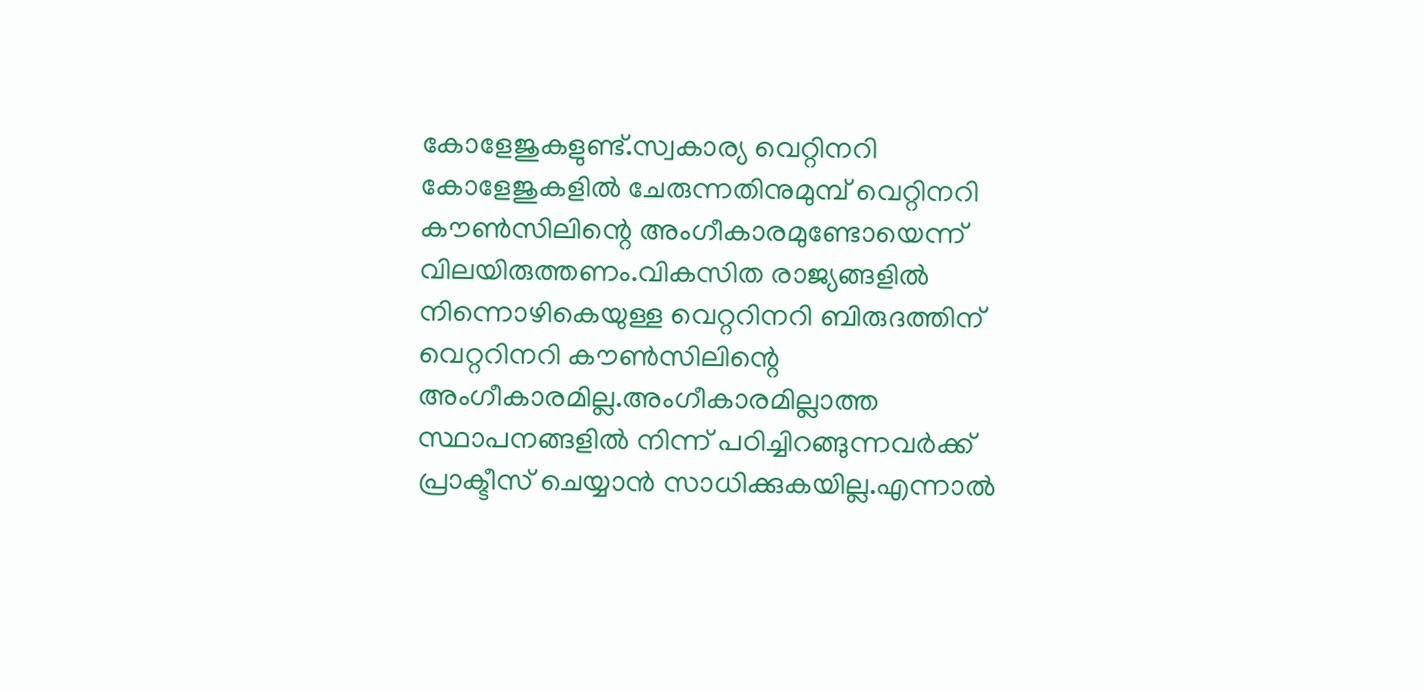കോളേജുകളുണ്ട്.സ്വകാര്യ വെറ്റിനറി കോളേജുകളിൽ ചേരുന്നതിനുമുമ്പ് വെറ്റിനറി കൗൺസിലിന്റെ അംഗീകാരമുണ്ടോയെന്ന് വിലയിരുത്തണം.വികസിത രാജ്യങ്ങളിൽ നിന്നൊഴികെയുള്ള വെറ്ററിനറി ബിരുദത്തിന് വെറ്ററിനറി കൗൺസിലിന്റെ അംഗീകാരമില്ല.അംഗീകാരമില്ലാത്ത സ്ഥാപനങ്ങളിൽ നിന്ന് പഠിച്ചിറങ്ങുന്നവർക്ക് പ്രാക്ടീസ് ചെയ്യാൻ സാധിക്കുകയില്ല.എന്നാൽ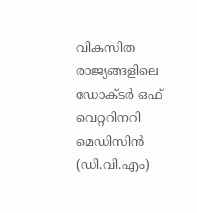വികസിത രാജ്യങ്ങളിലെ ഡോക്ടർ ഒഫ് വെറ്ററിനറി മെഡിസിൻ (ഡി.വി.എം)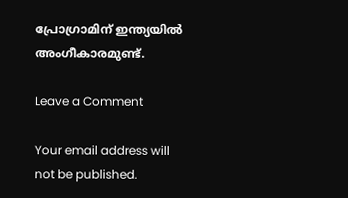പ്രോഗ്രാമിന് ഇന്ത്യയിൽ അംഗീകാരമുണ്ട്.

Leave a Comment

Your email address will not be published.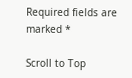Required fields are marked *

Scroll to Top